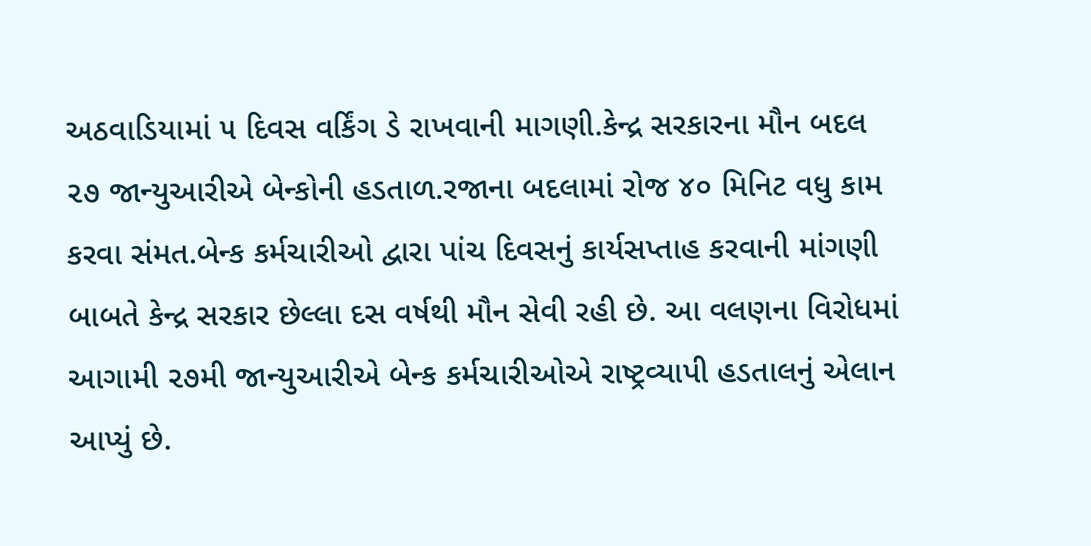અઠવાડિયામાં ૫ દિવસ વર્કિંગ ડે રાખવાની માગણી.કેન્દ્ર સરકારના મૌન બદલ ૨૭ જાન્યુઆરીએ બેન્કોની હડતાળ.રજાના બદલામાં રોજ ૪૦ મિનિટ વધુ કામ કરવા સંમત.બેન્ક કર્મચારીઓ દ્વારા પાંચ દિવસનું કાર્યસપ્તાહ કરવાની માંગણી બાબતે કેન્દ્ર સરકાર છેલ્લા દસ વર્ષથી મૌન સેવી રહી છે. આ વલણના વિરોધમાં આગામી ૨૭મી જાન્યુઆરીએ બેન્ક કર્મચારીઓએ રાષ્ટ્રવ્યાપી હડતાલનું એલાન આપ્યું છે.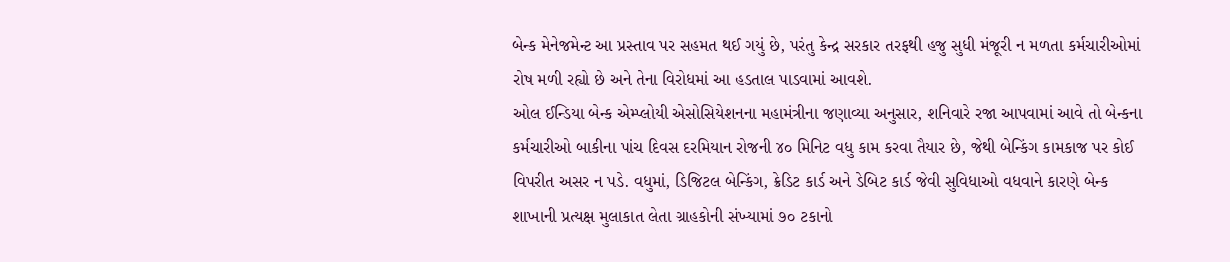બેન્ક મેનેજમેન્ટ આ પ્રસ્તાવ પર સહમત થઈ ગયું છે, પરંતુ કેન્દ્ર સરકાર તરફથી હજુ સુધી મંજૂરી ન મળતા કર્મચારીઓમાં રોષ મળી રહ્યો છે અને તેના વિરોધમાં આ હડતાલ પાડવામાં આવશે.
ઓલ ઈન્ડિયા બેન્ક એમ્પ્લોયી એસોસિયેશનના મહામંત્રીના જણાવ્યા અનુસાર, શનિવારે રજા આપવામાં આવે તો બેન્કના કર્મચારીઓ બાકીના પાંચ દિવસ દરમિયાન રોજની ૪૦ મિનિટ વધુ કામ કરવા તૈયાર છે, જેથી બેન્કિંગ કામકાજ પર કોઈ વિપરીત અસર ન પડે. વધુમાં, ડિજિટલ બેન્કિંગ, ક્રેડિટ કાર્ડ અને ડેબિટ કાર્ડ જેવી સુવિધાઓ વધવાને કારણે બેન્ક શાખાની પ્રત્યક્ષ મુલાકાત લેતા ગ્રાહકોની સંખ્યામાં ૭૦ ટકાનો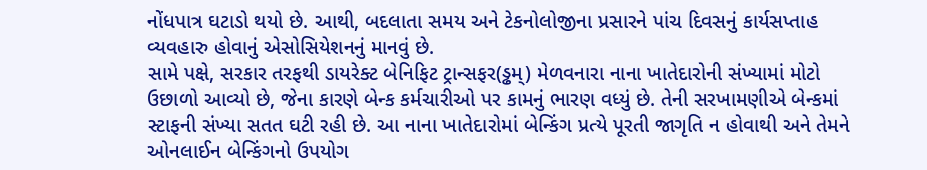નોંધપાત્ર ઘટાડો થયો છે. આથી, બદલાતા સમય અને ટેકનોલોજીના પ્રસારને પાંચ દિવસનું કાર્યસપ્તાહ વ્યવહારુ હોવાનું એસોસિયેશનનું માનવું છે.
સામે પક્ષે, સરકાર તરફથી ડાયરેક્ટ બેનિફિટ ટ્રાન્સફર(ડ્ઢમ્) મેળવનારા નાના ખાતેદારોની સંખ્યામાં મોટો ઉછાળો આવ્યો છે, જેના કારણે બેન્ક કર્મચારીઓ પર કામનું ભારણ વધ્યું છે. તેની સરખામણીએ બેન્કમાં સ્ટાફની સંખ્યા સતત ઘટી રહી છે. આ નાના ખાતેદારોમાં બેન્કિંગ પ્રત્યે પૂરતી જાગૃતિ ન હોવાથી અને તેમને ઓનલાઈન બેન્કિંગનો ઉપયોગ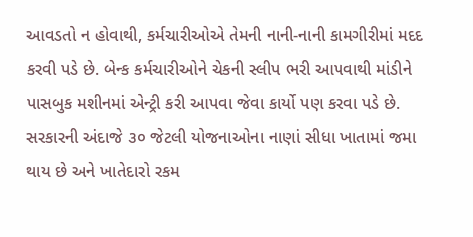આવડતો ન હોવાથી, કર્મચારીઓએ તેમની નાની-નાની કામગીરીમાં મદદ કરવી પડે છે. બેન્ક કર્મચારીઓને ચેકની સ્લીપ ભરી આપવાથી માંડીને પાસબુક મશીનમાં એન્ટ્રી કરી આપવા જેવા કાર્યો પણ કરવા પડે છે.
સરકારની અંદાજે ૩૦ જેટલી યોજનાઓના નાણાં સીધા ખાતામાં જમા થાય છે અને ખાતેદારો રકમ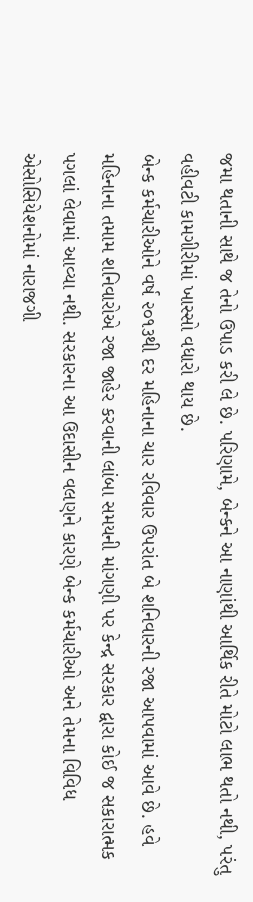જમા થતાની સાથે જ તેનો ઉપાડ કરી લે છે. પરિણામે, બેન્કને આ નાણાંથી આર્થિક રીતે મોટો લાભ થતો નથી, પરંતુ વહીવટી કામગીરીમાં ખાસ્સો વધારો થાય છે.
બેન્ક કર્મચારીઓને વર્ષ ૨૦૧૩થી દર મહિનાના ચાર રવિવાર ઉપરાંત બે શનિવારની રજા આપવામાં આવે છે. હવે મહિનાના તમામ શનિવારોએ રજા જાહેર કરવાની લાંબા સમયની માંગણી પર કેન્દ્ર સરકાર દ્વારા કોઈ જ સકારાત્મક પગલાં લેવામાં આવ્યા નથી. સરકારના આ ઉદાસીન વલણને કારણે બેન્ક કર્મચારીઓ અને તેમના વિવિધ એસોસિયેશનોમાં નારાજગી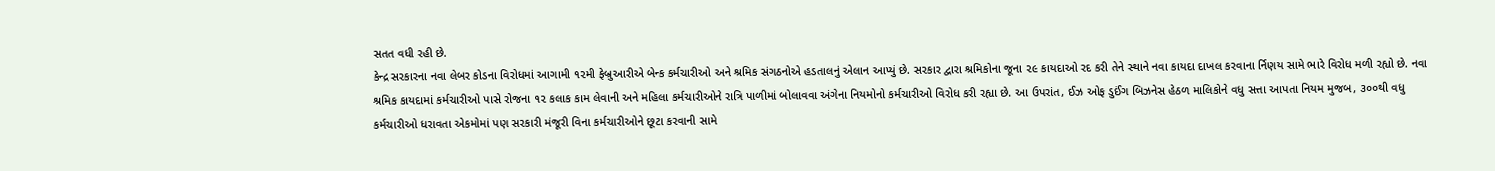સતત વધી રહી છે.
કેન્દ્ર સરકારના નવા લેબર કોડના વિરોધમાં આગામી ૧૨મી ફેબ્રુઆરીએ બેન્ક કર્મચારીઓ અને શ્રમિક સંગઠનોએ હડતાલનું એલાન આપ્યું છે. સરકાર દ્વારા શ્રમિકોના જૂના ૨૯ કાયદાઓ રદ કરી તેને સ્થાને નવા કાયદા દાખલ કરવાના ર્નિણય સામે ભારે વિરોધ મળી રહ્યો છે. નવા શ્રમિક કાયદામાં કર્મચારીઓ પાસે રોજના ૧૨ કલાક કામ લેવાની અને મહિલા કર્મચારીઓને રાત્રિ પાળીમાં બોલાવવા અંગેના નિયમોનો કર્મચારીઓ વિરોધ કરી રહ્યા છે. આ ઉપરાંત, ઈઝ ઓફ ડુઈંગ બિઝનેસ હેઠળ માલિકોને વધુ સત્તા આપતા નિયમ મુજબ, ૩૦૦થી વધુ કર્મચારીઓ ધરાવતા એકમોમાં પણ સરકારી મંજૂરી વિના કર્મચારીઓને છૂટા કરવાની સામે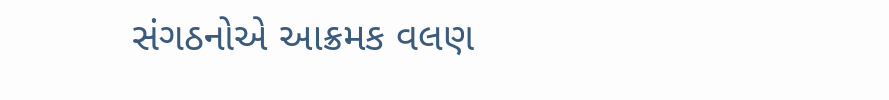સંગઠનોએ આક્રમક વલણ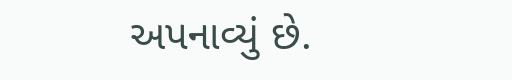અપનાવ્યું છે.